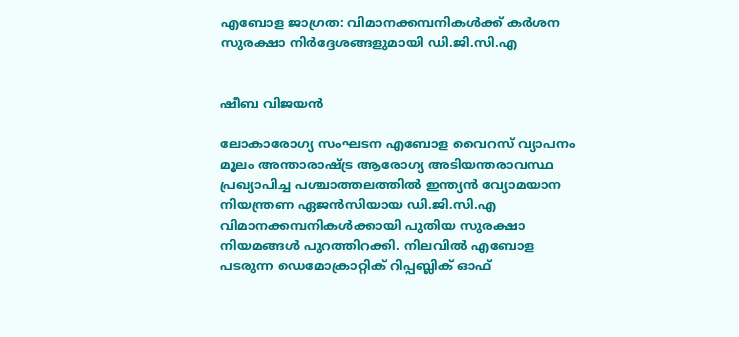എബോള ജാഗ്രത: വിമാനക്കമ്പനികൾക്ക് കർശന സുരക്ഷാ നിർദ്ദേശങ്ങളുമായി ഡി.ജി.സി.എ


ഷീബ വിജയൻ

ലോകാരോഗ്യ സംഘടന എബോള വൈറസ് വ്യാപനം മൂലം അന്താരാഷ്ട്ര ആരോഗ്യ അടിയന്തരാവസ്ഥ പ്രഖ്യാപിച്ച പശ്ചാത്തലത്തിൽ ഇന്ത്യൻ വ്യോമയാന നിയന്ത്രണ ഏജൻസിയായ ഡി.ജി.സി.എ വിമാനക്കമ്പനികൾക്കായി പുതിയ സുരക്ഷാ നിയമങ്ങൾ പുറത്തിറക്കി. നിലവിൽ എബോള പടരുന്ന ഡെമോക്രാറ്റിക് റിപ്പബ്ലിക് ഓഫ്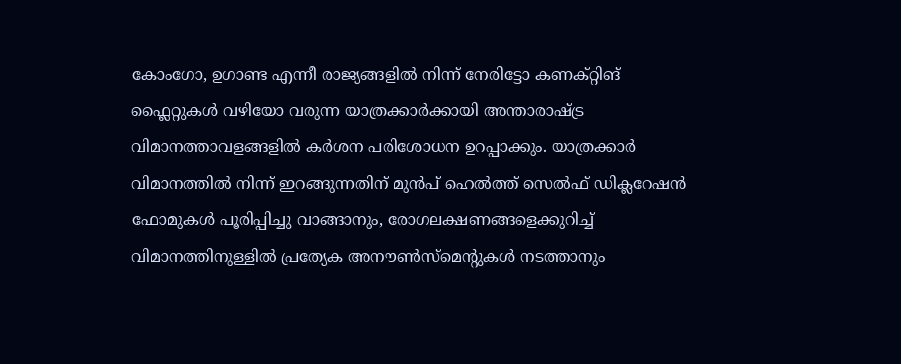കോംഗോ, ഉഗാണ്ട എന്നീ രാജ്യങ്ങളിൽ നിന്ന് നേരിട്ടോ കണക്റ്റിങ് ഫ്ലൈറ്റുകൾ വഴിയോ വരുന്ന യാത്രക്കാർക്കായി അന്താരാഷ്ട്ര വിമാനത്താവളങ്ങളിൽ കർശന പരിശോധന ഉറപ്പാക്കും. യാത്രക്കാർ വിമാനത്തിൽ നിന്ന് ഇറങ്ങുന്നതിന് മുൻപ് ഹെൽത്ത് സെൽഫ് ഡിക്ലറേഷൻ ഫോമുകൾ പൂരിപ്പിച്ചു വാങ്ങാനും, രോഗലക്ഷണങ്ങളെക്കുറിച്ച് വിമാനത്തിനുള്ളിൽ പ്രത്യേക അനൗൺസ്‌മെന്റുകൾ നടത്താനും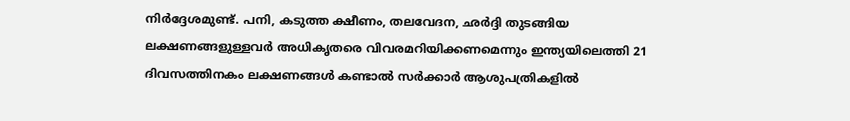നിർദ്ദേശമുണ്ട്. പനി, കടുത്ത ക്ഷീണം, തലവേദന, ഛർദ്ദി തുടങ്ങിയ ലക്ഷണങ്ങളുള്ളവർ അധികൃതരെ വിവരമറിയിക്കണമെന്നും ഇന്ത്യയിലെത്തി 21 ദിവസത്തിനകം ലക്ഷണങ്ങൾ കണ്ടാൽ സർക്കാർ ആശുപത്രികളിൽ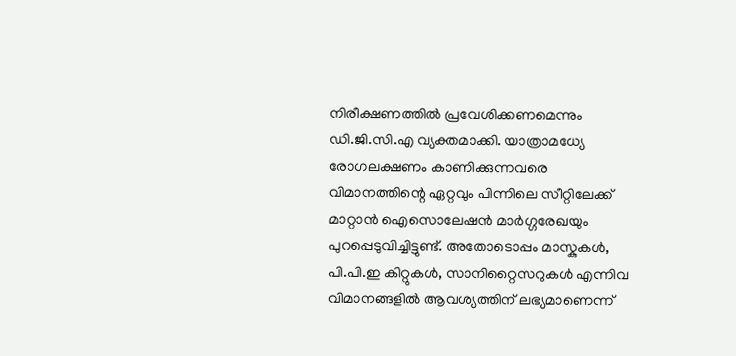നിരീക്ഷണത്തിൽ പ്രവേശിക്കണമെന്നും ഡി.ജി.സി.എ വ്യക്തമാക്കി. യാത്രാമധ്യേ രോഗലക്ഷണം കാണിക്കുന്നവരെ വിമാനത്തിന്റെ ഏറ്റവും പിന്നിലെ സീറ്റിലേക്ക് മാറ്റാൻ ഐസൊലേഷൻ മാർഗ്ഗരേഖയും പുറപ്പെടുവിച്ചിട്ടുണ്ട്. അതോടൊപ്പം മാസ്കുകൾ, പി.പി.ഇ കിറ്റുകൾ, സാനിറ്റൈസറുകൾ എന്നിവ വിമാനങ്ങളിൽ ആവശ്യത്തിന് ലഭ്യമാണെന്ന്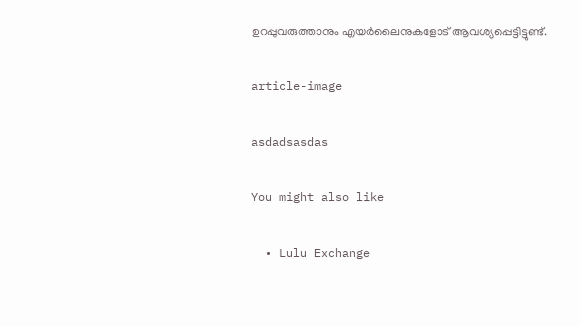ഉറപ്പുവരുത്താനും എയർലൈനുകളോട് ആവശ്യപ്പെട്ടിട്ടുണ്ട്.

article-image

asdadsasdas

You might also like

  • Lulu Exchange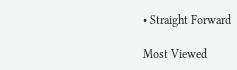• Straight Forward

Most Viewed